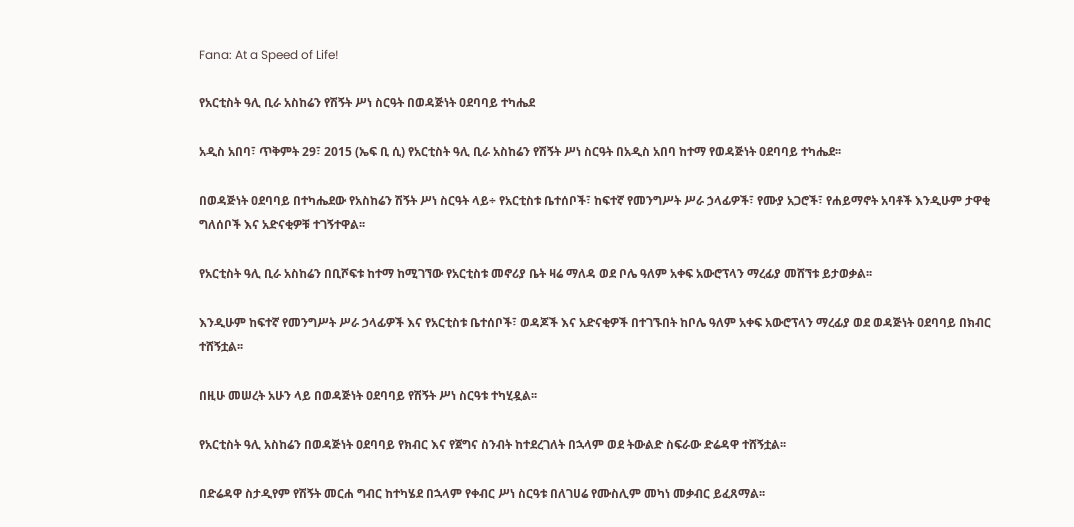Fana: At a Speed of Life!

የአርቲስት ዓሊ ቢራ አስከሬን የሽኝት ሥነ ስርዓት በወዳጅነት ዐደባባይ ተካሔደ

አዲስ አበባ፣ ጥቅምት 29፣ 2015 (ኤፍ ቢ ሲ) የአርቲስት ዓሊ ቢራ አስከሬን የሽኝት ሥነ ስርዓት በአዲስ አበባ ከተማ የወዳጅነት ዐደባባይ ተካሔደ፡፡

በወዳጅነት ዐደባባይ በተካሔደው የአስከሬን ሽኝት ሥነ ስርዓት ላይ÷ የአርቲስቱ ቤተሰቦች፣ ከፍተኛ የመንግሥት ሥራ ኃላፊዎች፣ የሙያ አጋሮች፣ የሐይማኖት አባቶች እንዲሁም ታዋቂ ግለሰቦች እና አድናቂዎቹ ተገኝተዋል፡፡

የአርቲስት ዓሊ ቢራ አስከሬን በቢሾፍቱ ከተማ ከሚገኘው የአርቲስቱ መኖሪያ ቤት ዛሬ ማለዳ ወደ ቦሌ ዓለም አቀፍ አውሮፕላን ማረፊያ መሸኘቱ ይታወቃል፡፡

እንዲሁም ከፍተኛ የመንግሥት ሥራ ኃላፊዎች እና የአርቲስቱ ቤተሰቦች፣ ወዳጆች እና አድናቂዎች በተገኙበት ከቦሌ ዓለም አቀፍ አውሮፕላን ማረፊያ ወደ ወዳጅነት ዐደባባይ በክብር ተሸኝቷል፡፡

በዚሁ መሠረት አሁን ላይ በወዳጅነት ዐደባባይ የሽኝት ሥነ ስርዓቱ ተካሂዷል፡፡

የአርቲስት ዓሊ አስከሬን በወዳጅነት ዐደባባይ የክብር እና የጀግና ስንብት ከተደረገለት በኋላም ወደ ትውልድ ስፍራው ድሬዳዋ ተሸኝቷል፡፡

በድሬዳዋ ስታዲየም የሽኝት መርሐ ግብር ከተካሄደ በኋላም የቀብር ሥነ ስርዓቱ በለገሀሬ የሙስሊም መካነ መቃብር ይፈጸማል፡፡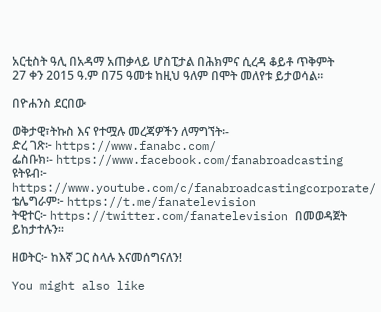አርቲስት ዓሊ በአዳማ አጠቃላይ ሆስፒታል በሕክምና ሲረዳ ቆይቶ ጥቅምት 27 ቀን 2015 ዓ.ም በ75 ዓመቱ ከዚህ ዓለም በሞት መለየቱ ይታወሳል፡፡

በዮሐንስ ደርበው

ወቅታዊ፣ትኩስ እና የተሟሉ መረጃዎችን ለማግኘት፡-
ድረ ገጽ፦ https://www.fanabc.com/
ፌስቡክ፡- https://www.facebook.com/fanabroadcasting
ዩትዩብ፦ https://www.youtube.com/c/fanabroadcastingcorporate/
ቴሌግራም፦ https://t.me/fanatelevision
ትዊተር፦ https://twitter.com/fanatelevision በመወዳጀት ይከታተሉን፡፡

ዘወትር፦ ከእኛ ጋር ስላሉ እናመሰግናለን!

You might also like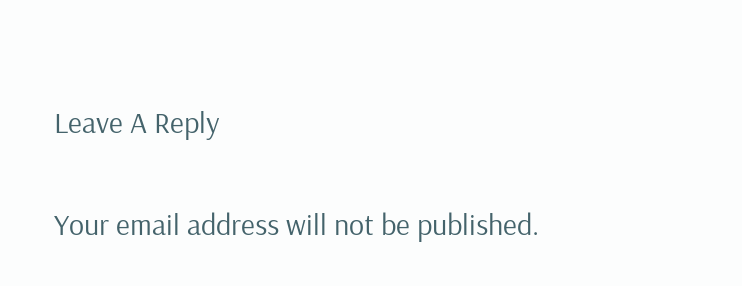Leave A Reply

Your email address will not be published.